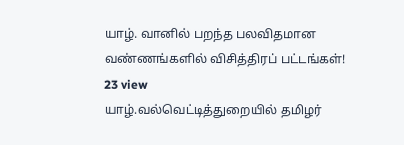யாழ். வானில் பறந்த பலவிதமான வண்ணங்களில் விசித்திரப் பட்டங்கள்!
23 view
யாழ்.வல்வெட்டித்துறையில் தமிழர்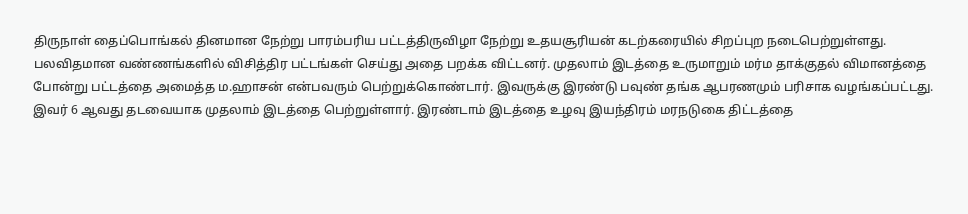திருநாள் தைப்பொங்கல் தினமான நேற்று பாரம்பரிய பட்டத்திருவிழா நேற்று உதயசூரியன் கடற்கரையில் சிறப்புற நடைபெற்றுள்ளது. பலவிதமான வண்ணங்களில் விசித்திர பட்டங்கள் செய்து அதை பறக்க விட்டனர். முதலாம் இடத்தை உருமாறும் மர்ம தாக்குதல் விமானத்தை போன்று பட்டத்தை அமைத்த ம.ஹாசன் என்பவரும் பெற்றுக்கொண்டார். இவருக்கு இரண்டு பவுண் தங்க ஆபரணமும் பரிசாக வழங்கப்பட்டது. இவர் 6 ஆவது தடவையாக முதலாம் இடத்தை பெற்றுள்ளார். இரண்டாம் இடத்தை உழவு இயந்திரம் மரநடுகை திட்டத்தை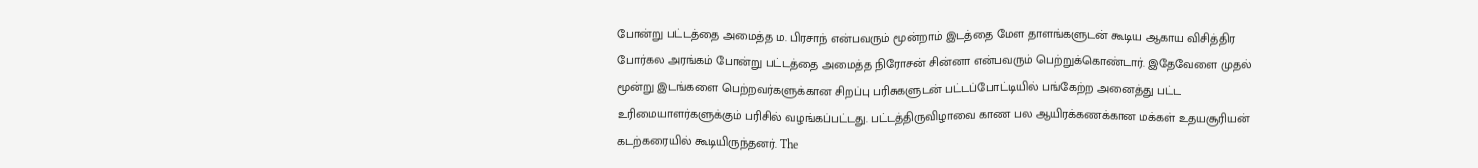போன்று பட்டத்தை அமைத்த ம. பிரசாந் என்பவரும் மூன்றாம் இடத்தை மேள தாளங்களுடன் கூடிய ஆகாய விசித்திர போர்கல அரங்கம் போன்று பட்டத்தை அமைத்த நிரோசன் சின்னா என்பவரும் பெற்றுக்கொண்டார். இதேவேளை முதல் மூன்று இடங்களை பெற்றவர்களுக்கான சிறப்பு பரிசுகளுடன் பட்டப்போட்டியில் பங்கேற்ற அனைத்து பட்ட உரிமையாளர்களுக்கும் பரிசில் வழங்கப்பட்டது. பட்டத்திருவிழாவை காண பல ஆயிரக்கணக்கான மக்கள் உதயசூரியன் கடற்கரையில் கூடியிருந்தனர். The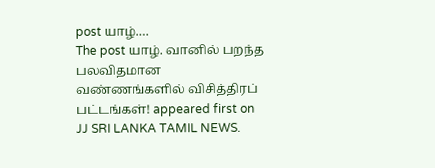post யாழ்.…
The post யாழ். வானில் பறந்த பலவிதமான வண்ணங்களில் விசித்திரப் பட்டங்கள்! appeared first on JJ SRI LANKA TAMIL NEWS.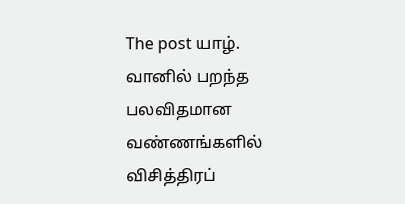The post யாழ். வானில் பறந்த பலவிதமான வண்ணங்களில் விசித்திரப்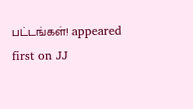பட்டங்கள்! appeared first on JJ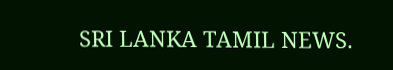SRI LANKA TAMIL NEWS.